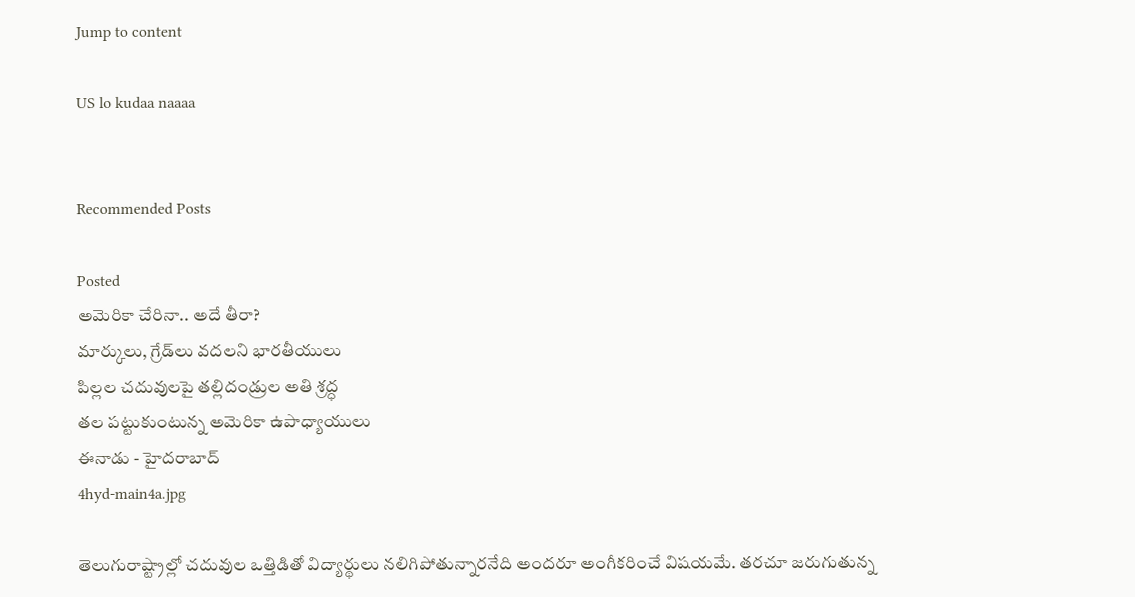Jump to content

US lo kudaa naaaa


Recommended Posts

Posted
అమెరికా చేరినా.. అదే తీరా?
మార్కులు, గ్రేడ్‌లు వదలని భారతీయులు
పిల్లల చదువులపై తల్లిదండ్రుల అతి శ్రద్ధ
తల పట్టుకుంటున్న అమెరికా ఉపాధ్యాయులు
ఈనాడు - హైదరాబాద్‌
4hyd-main4a.jpg

తెలుగురాష్ట్రాల్లో చదువుల ఒత్తిడితో విద్యార్థులు నలిగిపోతున్నారనేది అందరూ అంగీకరించే విషయమే. తరచూ జరుగుతున్న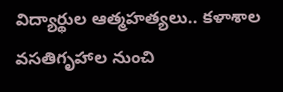విద్యార్థుల ఆత్మహత్యలు.. కళాశాల వసతిగృహాల నుంచి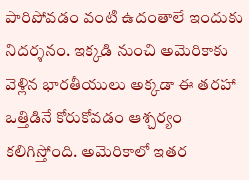పారిపోవడం వంటి ఉదంతాలే ఇందుకు నిదర్శనం. ఇక్కడి నుంచి అమెరికాకు వెళ్లిన భారతీయులు అక్కడా ఈ తరహా ఒత్తిడినే కోరుకోవడం ఆశ్చర్యం కలిగిస్తోంది. అమెరికాలో ఇతర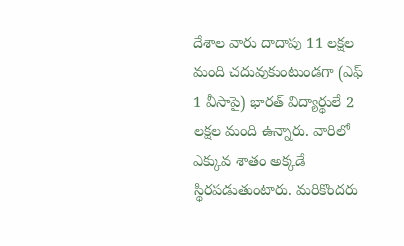దేశాల వారు దాదాపు 11 లక్షల మంది చదువుకుంటుండగా (ఎఫ్‌ 1 వీసాపై) భారత్‌ విద్యార్థులే 2 లక్షల మంది ఉన్నారు. వారిలో ఎక్కువ శాతం అక్కడే స్థిరపడుతుంటారు. మరికొందరు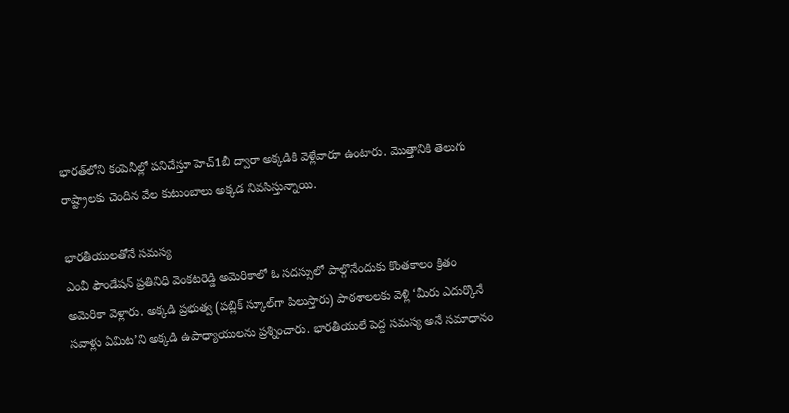భారత్‌లోని కంపెనీల్లో పనిచేస్తూ హెచ్‌1బీ ద్వారా అక్కడికి వెళ్లేవారూ ఉంటారు. మొత్తానికి తెలుగు రాష్ట్రాలకు చెందిన వేల కుటుంబాలు అక్కడ నివసిస్తున్నాయి.

భారతీయులతోనే సమస్య
ఎంవీ ఫౌండేషన్‌ ప్రతినిధి వెంకటరెడ్డి అమెరికాలో ఓ సదస్సులో పాల్గొనేందుకు కొంతకాలం క్రితం అమెరికా వెళ్లారు. అక్కడి ప్రభుత్వ (పబ్లిక్‌ స్కూల్‌గా పిలుస్తారు) పాఠశాలలకు వెళ్లి ‘మీరు ఎదుర్కొనే సవాళ్లు ఏమిట’ని అక్కడి ఉపాధ్యాయులను ప్రశ్నించారు. భారతీయులే పెద్ద సమస్య అనే సమాధానం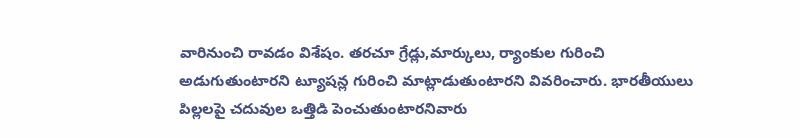వారినుంచి రావడం విశేషం. తరచూ గ్రేడ్లు,మార్కులు, ర్యాంకుల గురించి అడుగుతుంటారని ట్యూషన్ల గురించి మాట్లాడుతుంటారని వివరించారు. భారతీయులు పిల్లలపై చదువుల ఒత్తిడి పెంచుతుంటారనివారు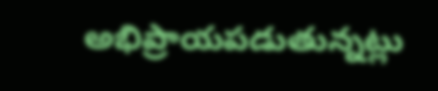అభిప్రాయపడుతున్నట్లు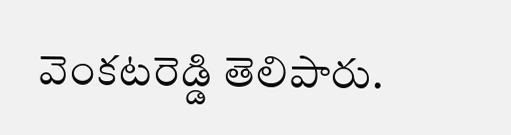వెంకటరెడ్డి తెలిపారు.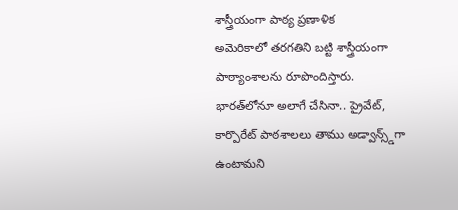శాస్త్రీయంగా పాఠ్య ప్రణాళిక
అమెరికాలో తరగతిని బట్టి శాస్త్రీయంగా పాఠ్యాంశాలను రూపొందిస్తారు. భారత్‌లోనూ అలాగే చేసినా.. ప్రైవేట్‌, కార్పొరేట్‌ పాఠశాలలు తాము అడ్వాన్స్డ్‌గా ఉంటామని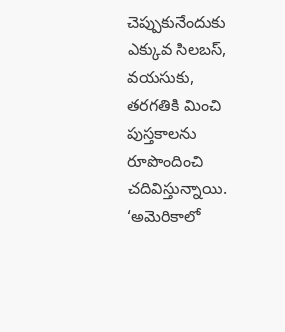చెప్పుకునేందుకు ఎక్కువ సిలబస్‌, వయసుకు, తరగతికి మించి పుస్తకాలను రూపొందించి చదివిస్తున్నాయి. ‘అమెరికాలో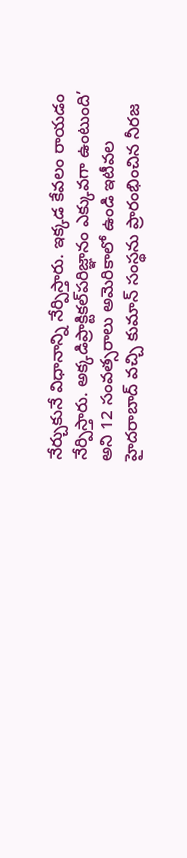నేర్చుకునే విధానాన్ని నేర్పిస్తారు. ఇక్కడ కేవలం రాయడం నేర్పిస్తారు. అక్కడిప్రాక్టికల్‌పరిజ్ఞానం ఎక్కువగా ఉంటుంది’ అని 12 సంవత్సరాలు అమెరికాలో ఉండి ఇటీవల హైదరాబాద్‌ వచ్చి కుమాన్‌ సంస్థను ప్రారంభించిన నీరజ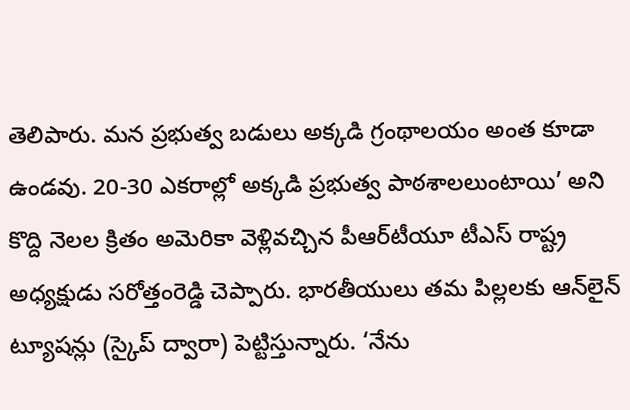తెలిపారు. మన ప్రభుత్వ బడులు అక్కడి గ్రంథాలయం అంత కూడా ఉండవు. 20-30 ఎకరాల్లో అక్కడి ప్రభుత్వ పాఠశాలలుంటాయి’ అని కొద్ది నెలల క్రితం అమెరికా వెళ్లివచ్చిన పీఆర్‌టీయూ టీఎస్‌ రాష్ట్ర అధ్యక్షుడు సరోత్తంరెడ్డి చెప్పారు. భారతీయులు తమ పిల్లలకు ఆన్‌లైన్‌ ట్యూషన్లు (స్కైప్‌ ద్వారా) పెట్టిస్తున్నారు. ‘నేను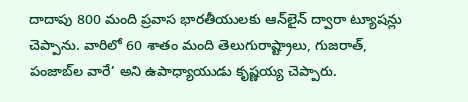దాదాపు 800 మంది ప్రవాస భారతీయులకు ఆన్‌లైన్‌ ద్వారా ట్యూషన్లు చెప్పాను. వారిలో 60 శాతం మంది తెలుగురాష్ట్రాలు, గుజరాత్‌, పంజాబ్‌ల వారే’ అని ఉపాధ్యాయుడు కృష్ణయ్య చెప్పారు.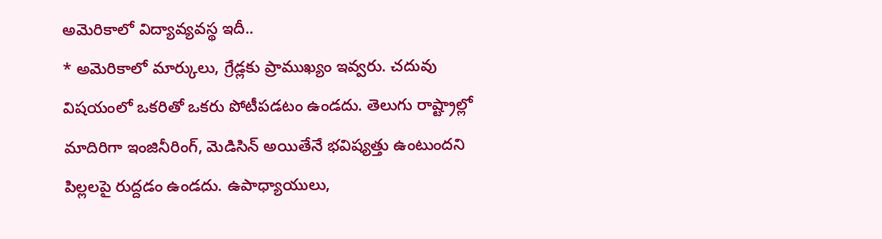అమెరికాలో విద్యావ్యవస్థ ఇదీ..
* అమెరికాలో మార్కులు, గ్రేడ్లకు ప్రాముఖ్యం ఇవ్వరు. చదువు విషయంలో ఒకరితో ఒకరు పోటీపడటం ఉండదు. తెలుగు రాష్ట్రాల్లో మాదిరిగా ఇంజినీరింగ్‌, మెడిసిన్‌ అయితేనే భవిష్యత్తు ఉంటుందని పిల్లలపై రుద్దడం ఉండదు. ఉపాధ్యాయులు,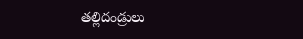తల్లిదండ్రులు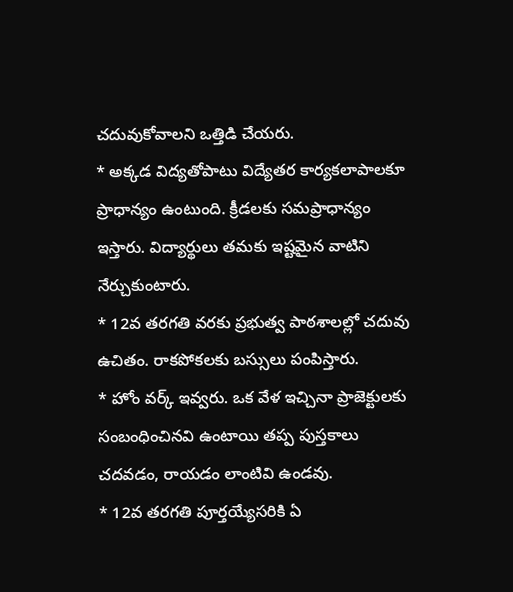చదువుకోవాలని ఒత్తిడి చేయరు.
* అక్కడ విద్యతోపాటు విద్యేతర కార్యకలాపాలకూ ప్రాధాన్యం ఉంటుంది. క్రీడలకు సమప్రాధాన్యం ఇస్తారు. విద్యార్థులు తమకు ఇష్టమైన వాటిని నేర్చుకుంటారు.
* 12వ తరగతి వరకు ప్రభుత్వ పాఠశాలల్లో చదువు ఉచితం. రాకపోకలకు బస్సులు పంపిస్తారు.
* హోం వర్క్‌ ఇవ్వరు. ఒక వేళ ఇచ్చినా ప్రాజెక్టులకు సంబంధించినవి ఉంటాయి తప్ప పుస్తకాలు చదవడం, రాయడం లాంటివి ఉండవు.
* 12వ తరగతి పూర్తయ్యేసరికి ఏ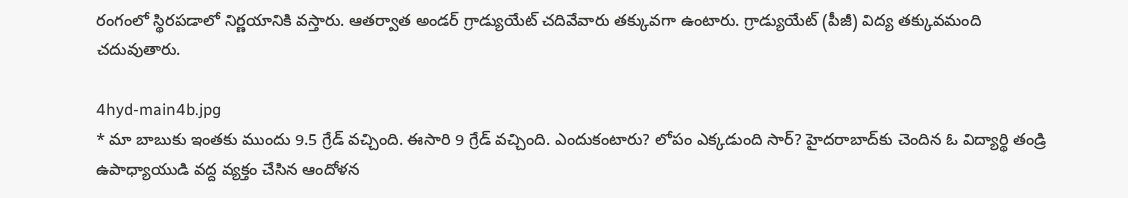రంగంలో స్థిరపడాలో నిర్ణయానికి వస్తారు. ఆతర్వాత అండర్‌ గ్రాడ్యుయేట్‌ చదివేవారు తక్కువగా ఉంటారు. గ్రాడ్యుయేట్‌ (పీజీ) విద్య తక్కువమంది చదువుతారు.

4hyd-main4b.jpg
* మా బాబుకు ఇంతకు ముందు 9.5 గ్రేడ్‌ వచ్చింది. ఈసారి 9 గ్రేడ్‌ వచ్చింది. ఎందుకంటారు? లోపం ఎక్కడుంది సార్‌? హైదరాబాద్‌కు చెందిన ఓ విద్యార్థి తండ్రి ఉపాధ్యాయుడి వద్ద వ్యక్తం చేసిన ఆందోళన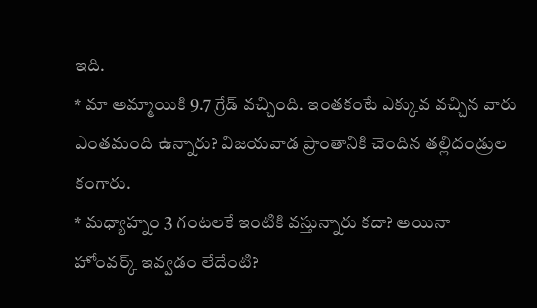ఇది.
* మా అమ్మాయికి 9.7 గ్రేడ్‌ వచ్చింది. ఇంతకంటే ఎక్కువ వచ్చిన వారు ఎంతమంది ఉన్నారు? విజయవాడ ప్రాంతానికి చెందిన తల్లిదండ్రుల కంగారు.
* మధ్యాహ్నం 3 గంటలకే ఇంటికి వస్తున్నారు కదా? అయినా హోంవర్క్‌ ఇవ్వడం లేదేంటి?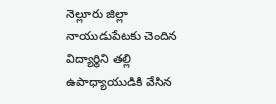నెల్లూరు జిల్లా నాయుడుపేటకు చెందిన విద్యార్థిని తల్లి ఉపాధ్యాయుడికి వేసిన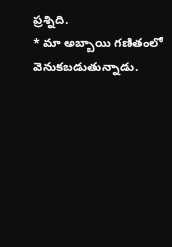ప్రశ్నిది.
* మా అబ్బాయి గణితంలో వెనుకబడుతున్నాడు.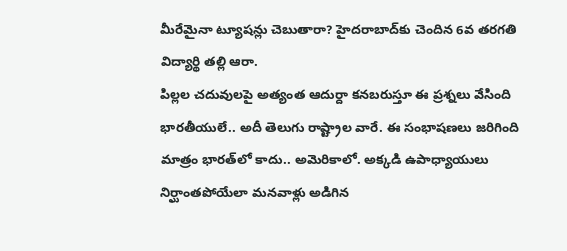మీరేమైనా ట్యూషన్లు చెబుతారా? హైదరాబాద్‌కు చెందిన 6వ తరగతి విద్యార్థి తల్లి ఆరా.
పిల్లల చదువులపై అత్యంత ఆదుర్దా కనబరుస్తూ ఈ ప్రశ్నలు వేసింది భారతీయులే.. అదీ తెలుగు రాష్ట్రాల వారే. ఈ సంభాషణలు జరిగింది మాత్రం భారత్‌లో కాదు.. అమెరికాలో. అక్కడి ఉపాధ్యాయులు నిర్ఘాంతపోయేలా మనవాళ్లు అడిగిన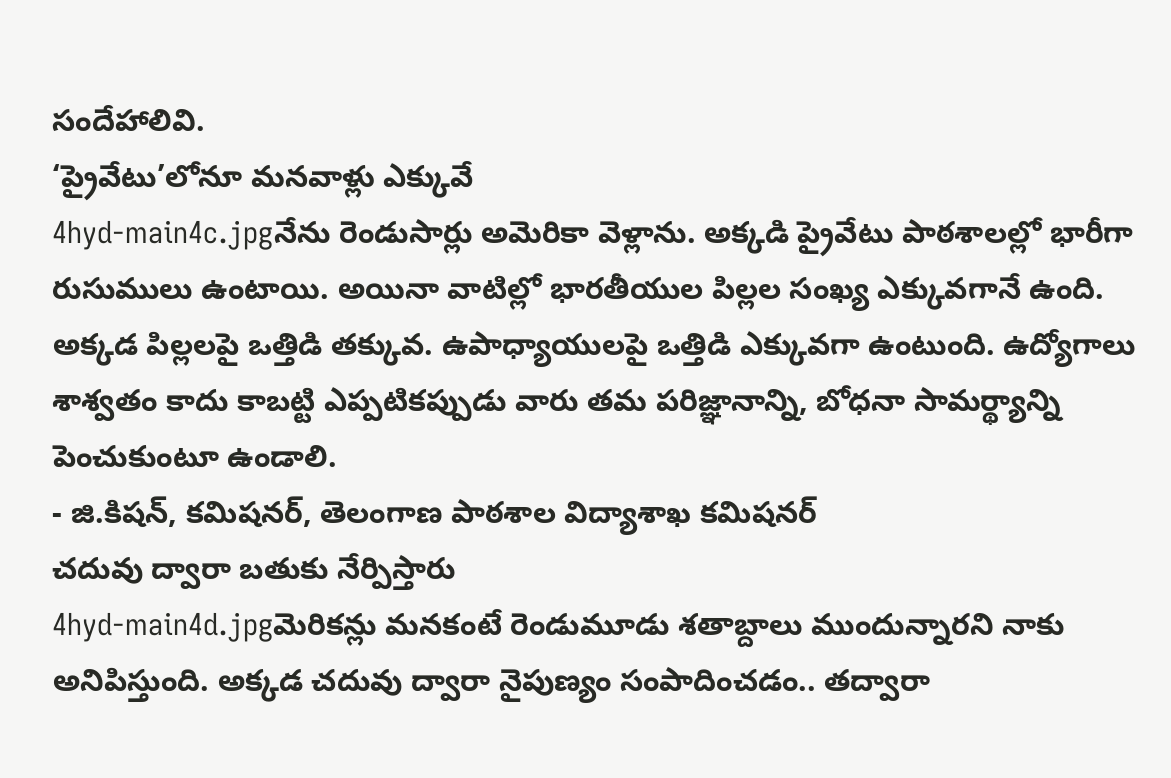సందేహాలివి.
‘ప్రైవేటు’లోనూ మనవాళ్లు ఎక్కువే
4hyd-main4c.jpgనేను రెండుసార్లు అమెరికా వెళ్లాను. అక్కడి ప్రైవేటు పాఠశాలల్లో భారీగా రుసుములు ఉంటాయి. అయినా వాటిల్లో భారతీయుల పిల్లల సంఖ్య ఎక్కువగానే ఉంది. అక్కడ పిల్లలపై ఒత్తిడి తక్కువ. ఉపాధ్యాయులపై ఒత్తిడి ఎక్కువగా ఉంటుంది. ఉద్యోగాలు శాశ్వతం కాదు కాబట్టి ఎప్పటికప్పుడు వారు తమ పరిజ్ఞానాన్ని, బోధనా సామర్థ్యాన్ని పెంచుకుంటూ ఉండాలి.
- జి.కిషన్‌, కమిషనర్‌, తెలంగాణ పాఠశాల విద్యాశాఖ కమిషనర్‌
చదువు ద్వారా బతుకు నేర్పిస్తారు
4hyd-main4d.jpgమెరికన్లు మనకంటే రెండుమూడు శతాబ్దాలు ముందున్నారని నాకు అనిపిస్తుంది. అక్కడ చదువు ద్వారా నైపుణ్యం సంపాదించడం.. తద్వారా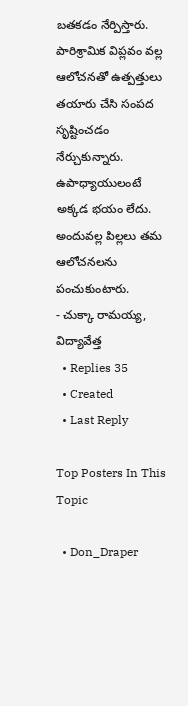బతకడం నేర్పిస్తారు. పారిశ్రామిక విప్లవం వల్ల ఆలోచనతో ఉత్పత్తులు తయారు చేసి సంపద సృష్టించడం నేర్చుకున్నారు. ఉపాధ్యాయులంటే అక్కడ భయం లేదు. అందువల్ల పిల్లలు తమ ఆలోచనలను పంచుకుంటారు.
- చుక్కా రామయ్య, విద్యావేత్త
  • Replies 35
  • Created
  • Last Reply

Top Posters In This Topic

  • Don_Draper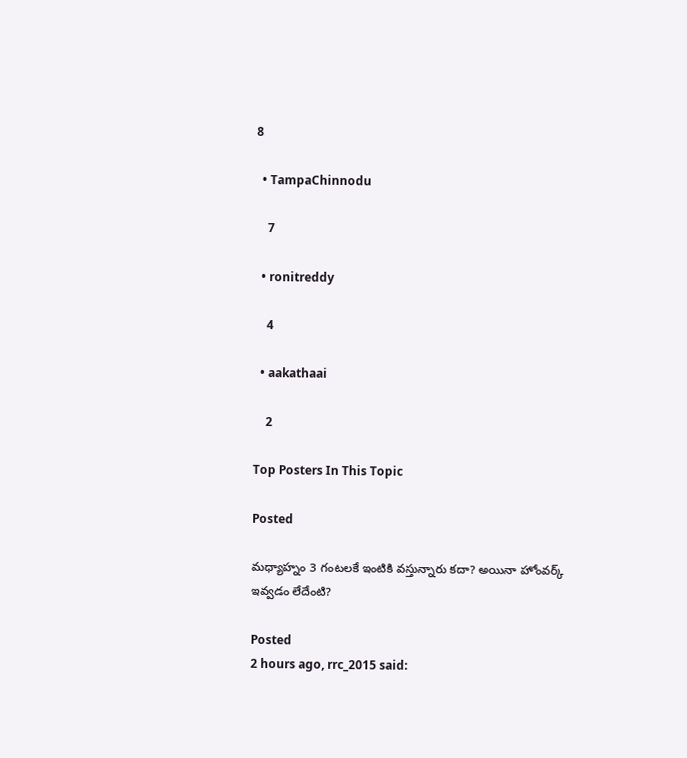8

  • TampaChinnodu

    7

  • ronitreddy

    4

  • aakathaai

    2

Top Posters In This Topic

Posted

మధ్యాహ్నం 3 గంటలకే ఇంటికి వస్తున్నారు కదా? అయినా హోంవర్క్‌ ఇవ్వడం లేదేంటి?

Posted
2 hours ago, rrc_2015 said: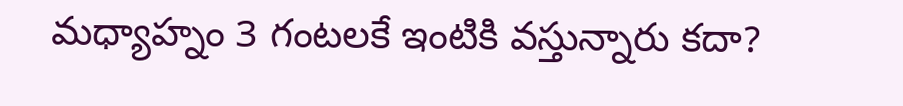మధ్యాహ్నం 3 గంటలకే ఇంటికి వస్తున్నారు కదా?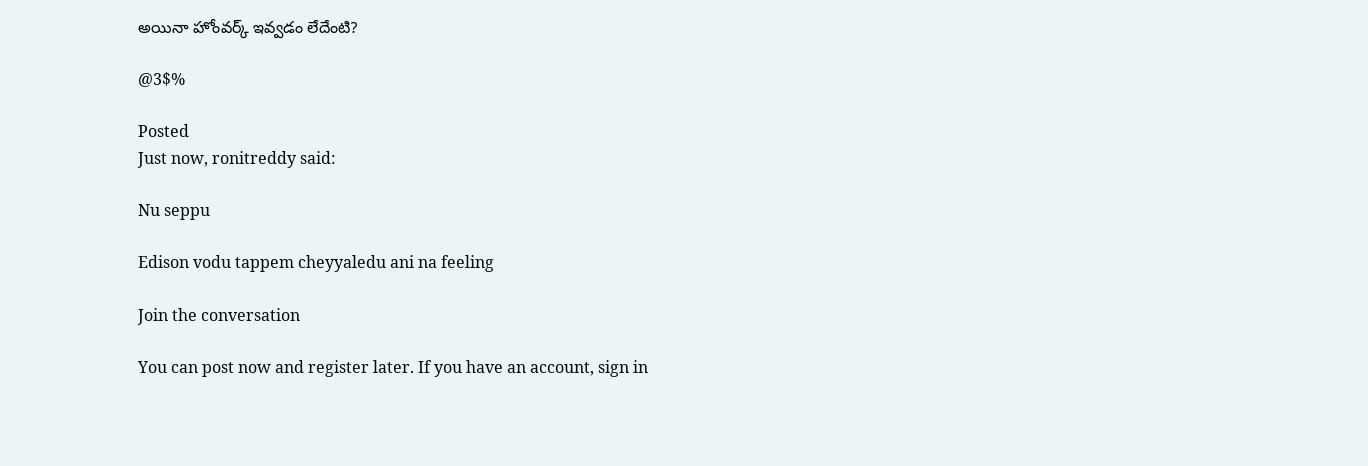అయినా హోంవర్క్‌ ఇవ్వడం లేదేంటి?

@3$%

Posted
Just now, ronitreddy said:

Nu seppu

Edison vodu tappem cheyyaledu ani na feeling

Join the conversation

You can post now and register later. If you have an account, sign in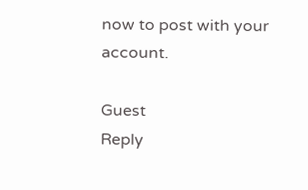now to post with your account.

Guest
Reply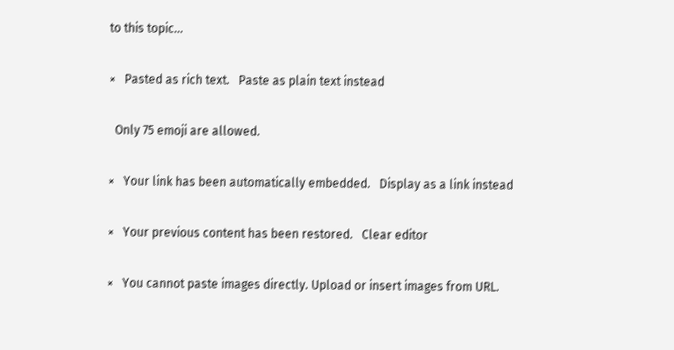to this topic...

×   Pasted as rich text.   Paste as plain text instead

  Only 75 emoji are allowed.

×   Your link has been automatically embedded.   Display as a link instead

×   Your previous content has been restored.   Clear editor

×   You cannot paste images directly. Upload or insert images from URL.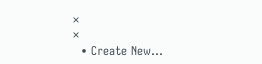×
×
  • Create New...